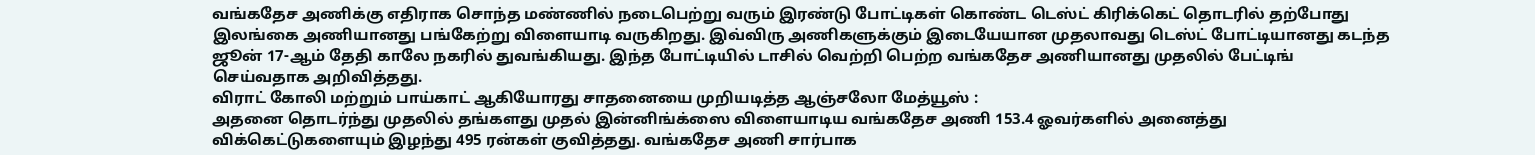வங்கதேச அணிக்கு எதிராக சொந்த மண்ணில் நடைபெற்று வரும் இரண்டு போட்டிகள் கொண்ட டெஸ்ட் கிரிக்கெட் தொடரில் தற்போது இலங்கை அணியானது பங்கேற்று விளையாடி வருகிறது. இவ்விரு அணிகளுக்கும் இடையேயான முதலாவது டெஸ்ட் போட்டியானது கடந்த ஜூன் 17-ஆம் தேதி காலே நகரில் துவங்கியது. இந்த போட்டியில் டாசில் வெற்றி பெற்ற வங்கதேச அணியானது முதலில் பேட்டிங் செய்வதாக அறிவித்தது.
விராட் கோலி மற்றும் பாய்காட் ஆகியோரது சாதனையை முறியடித்த ஆஞ்சலோ மேத்யூஸ் :
அதனை தொடர்ந்து முதலில் தங்களது முதல் இன்னிங்க்ஸை விளையாடிய வங்கதேச அணி 153.4 ஓவர்களில் அனைத்து விக்கெட்டுகளையும் இழந்து 495 ரன்கள் குவித்தது. வங்கதேச அணி சார்பாக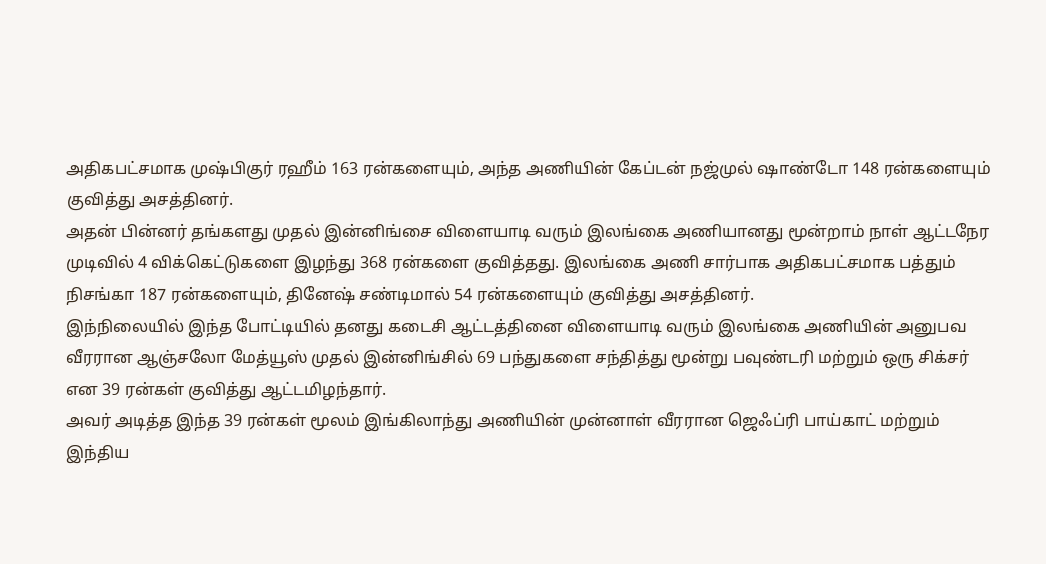அதிகபட்சமாக முஷ்பிகுர் ரஹீம் 163 ரன்களையும், அந்த அணியின் கேப்டன் நஜ்முல் ஷாண்டோ 148 ரன்களையும் குவித்து அசத்தினர்.
அதன் பின்னர் தங்களது முதல் இன்னிங்சை விளையாடி வரும் இலங்கை அணியானது மூன்றாம் நாள் ஆட்டநேர முடிவில் 4 விக்கெட்டுகளை இழந்து 368 ரன்களை குவித்தது. இலங்கை அணி சார்பாக அதிகபட்சமாக பத்தும் நிசங்கா 187 ரன்களையும், தினேஷ் சண்டிமால் 54 ரன்களையும் குவித்து அசத்தினர்.
இந்நிலையில் இந்த போட்டியில் தனது கடைசி ஆட்டத்தினை விளையாடி வரும் இலங்கை அணியின் அனுபவ வீரரான ஆஞ்சலோ மேத்யூஸ் முதல் இன்னிங்சில் 69 பந்துகளை சந்தித்து மூன்று பவுண்டரி மற்றும் ஒரு சிக்சர் என 39 ரன்கள் குவித்து ஆட்டமிழந்தார்.
அவர் அடித்த இந்த 39 ரன்கள் மூலம் இங்கிலாந்து அணியின் முன்னாள் வீரரான ஜெஃப்ரி பாய்காட் மற்றும் இந்திய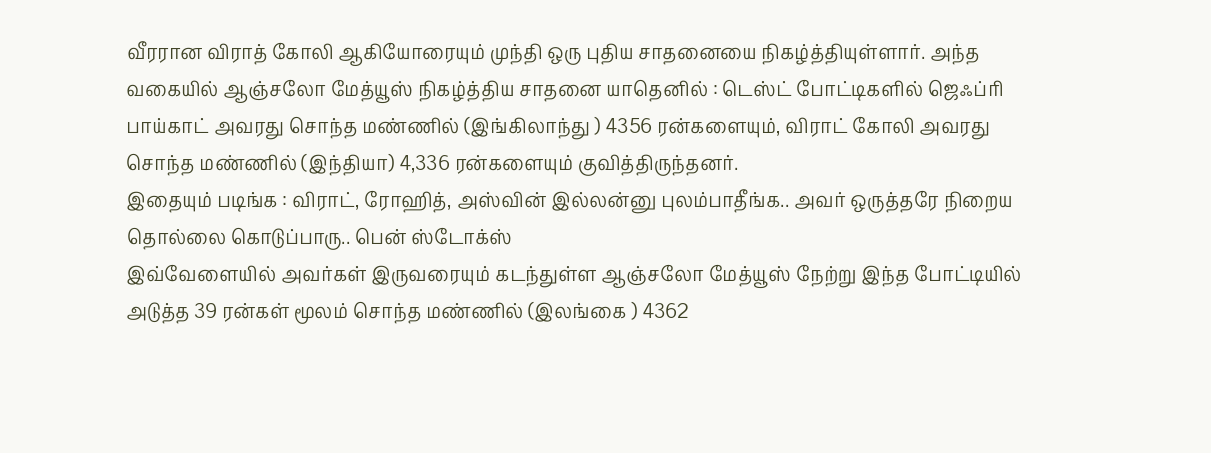வீரரான விராத் கோலி ஆகியோரையும் முந்தி ஒரு புதிய சாதனையை நிகழ்த்தியுள்ளார். அந்த வகையில் ஆஞ்சலோ மேத்யூஸ் நிகழ்த்திய சாதனை யாதெனில் : டெஸ்ட் போட்டிகளில் ஜெஃப்ரி பாய்காட் அவரது சொந்த மண்ணில் (இங்கிலாந்து ) 4356 ரன்களையும், விராட் கோலி அவரது சொந்த மண்ணில் (இந்தியா) 4,336 ரன்களையும் குவித்திருந்தனர்.
இதையும் படிங்க : விராட், ரோஹித், அஸ்வின் இல்லன்னு புலம்பாதீங்க.. அவர் ஒருத்தரே நிறைய தொல்லை கொடுப்பாரு.. பென் ஸ்டோக்ஸ்
இவ்வேளையில் அவர்கள் இருவரையும் கடந்துள்ள ஆஞ்சலோ மேத்யூஸ் நேற்று இந்த போட்டியில் அடுத்த 39 ரன்கள் மூலம் சொந்த மண்ணில் (இலங்கை ) 4362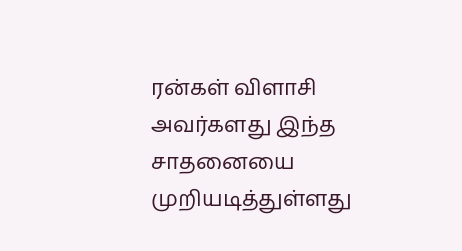ரன்கள் விளாசி அவர்களது இந்த சாதனையை முறியடித்துள்ளது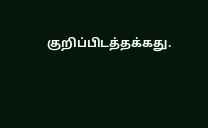குறிப்பிடத்தக்கது.